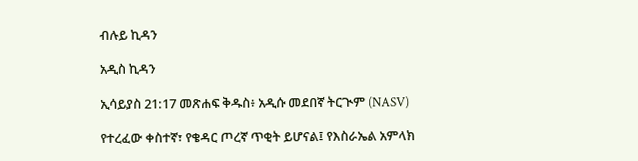ብሉይ ኪዳን

አዲስ ኪዳን

ኢሳይያስ 21:17 መጽሐፍ ቅዱስ፥ አዲሱ መደበኛ ትርጒም (NASV)

የተረፈው ቀስተኛ፣ የቄዳር ጦረኛ ጥቂት ይሆናል፤ የእስራኤል አምላክ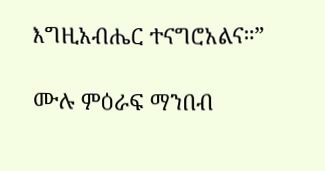እግዚአብሔር ተናግሮአልና።”

ሙሉ ምዕራፍ ማንበብ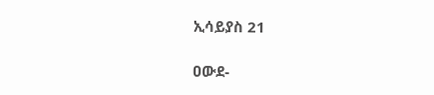ኢሳይያስ 21

ዐውደ-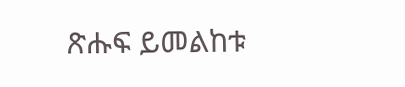ጽሑፍ ይመልከቱ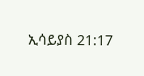ኢሳይያስ 21:17